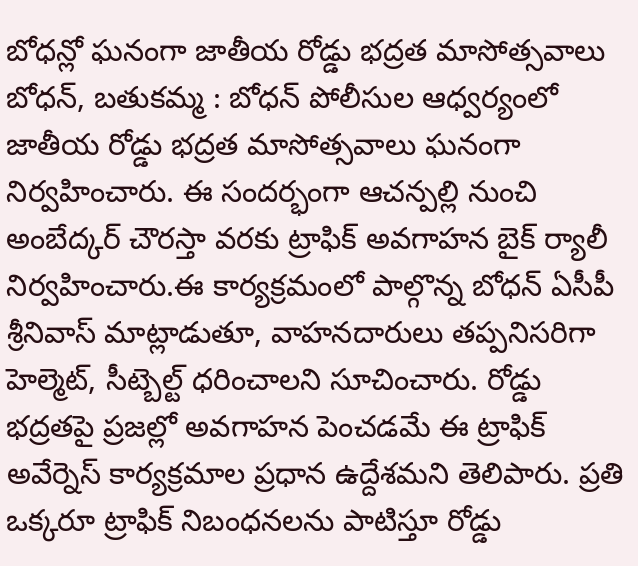బోధన్లో ఘనంగా జాతీయ రోడ్డు భద్రత మాసోత్సవాలు
బోధన్, బతుకమ్మ : బోధన్ పోలీసుల ఆధ్వర్యంలో జాతీయ రోడ్డు భద్రత మాసోత్సవాలు ఘనంగా నిర్వహించారు. ఈ సందర్భంగా ఆచన్పల్లి నుంచి అంబేద్కర్ చౌరస్తా వరకు ట్రాఫిక్ అవగాహన బైక్ ర్యాలీ నిర్వహించారు.ఈ కార్యక్రమంలో పాల్గొన్న బోధన్ ఏసీపీ శ్రీనివాస్ మాట్లాడుతూ, వాహనదారులు తప్పనిసరిగా హెల్మెట్, సీట్బెల్ట్ ధరించాలని సూచించారు. రోడ్డు భద్రతపై ప్రజల్లో అవగాహన పెంచడమే ఈ ట్రాఫిక్ అవేర్నెస్ కార్యక్రమాల ప్రధాన ఉద్దేశమని తెలిపారు. ప్రతి ఒక్కరూ ట్రాఫిక్ నిబంధనలను పాటిస్తూ రోడ్డు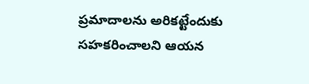ప్రమాదాలను అరికట్టేందుకు సహకరించాలని ఆయన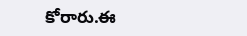కోరారు.ఈ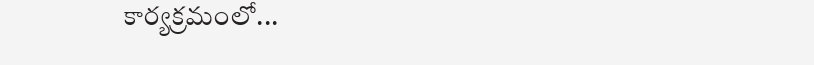కార్యక్రమంలో...